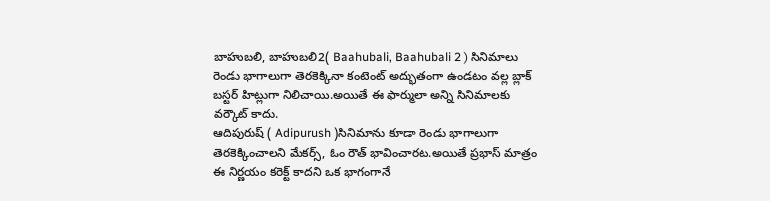బాహుబలి, బాహుబలి2( Baahubali, Baahubali 2 ) సినిమాలు రెండు భాగాలుగా తెరకెక్కినా కంటెంట్ అద్భుతంగా ఉండటం వల్ల బ్లాక్ బస్టర్ హిట్లుగా నిలిచాయి.అయితే ఈ ఫార్ములా అన్ని సినిమాలకు వర్కౌట్ కాదు.
ఆదిపురుష్ ( Adipurush )సినిమాను కూడా రెండు భాగాలుగా తెరకెక్కించాలని మేకర్స్, ఓం రౌత్ భావించారట.అయితే ప్రభాస్ మాత్రం ఈ నిర్ణయం కరెక్ట్ కాదని ఒక భాగంగానే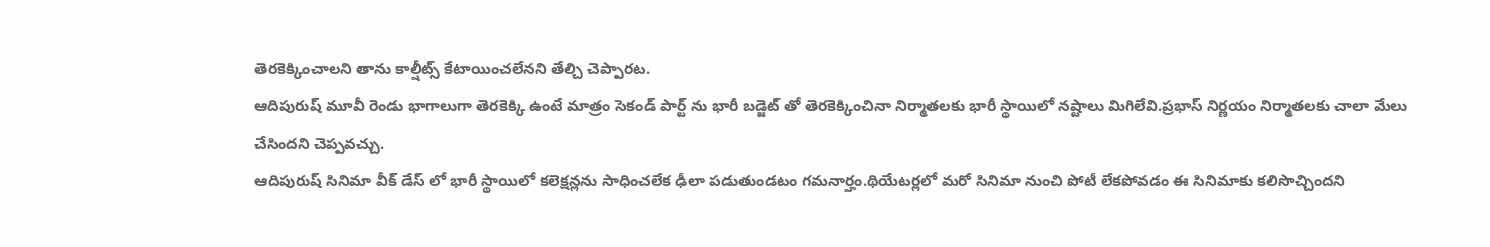తెరకెక్కించాలని తాను కాల్షీట్స్ కేటాయించలేనని తేల్చి చెప్పారట.
ఆదిపురుష్ మూవీ రెండు భాగాలుగా తెరకెక్కి ఉంటే మాత్రం సెకండ్ పార్ట్ ను భారీ బడ్జెట్ తో తెరకెక్కించినా నిర్మాతలకు భారీ స్థాయిలో నష్టాలు మిగిలేవి.ప్రభాస్ నిర్ణయం నిర్మాతలకు చాలా మేలు చేసిందని చెప్పవచ్చు.
ఆదిపురుష్ సినిమా వీక్ డేస్ లో భారీ స్థాయిలో కలెక్షన్లను సాధించలేక ఢీలా పడుతుండటం గమనార్హం.థియేటర్లలో మరో సినిమా నుంచి పోటీ లేకపోవడం ఈ సినిమాకు కలిసొచ్చిందని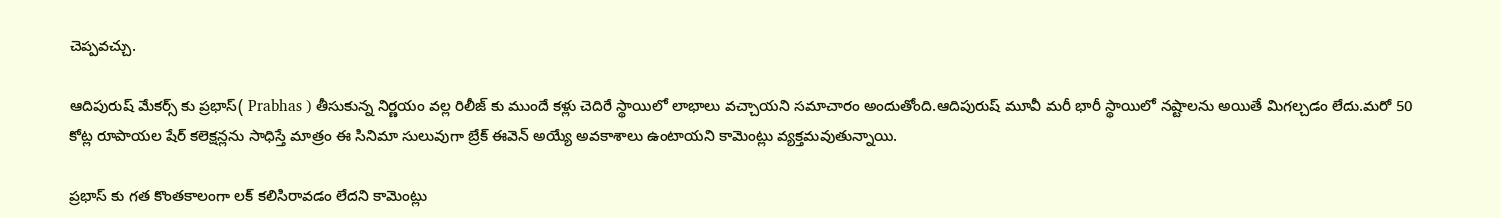చెప్పవచ్చు.

ఆదిపురుష్ మేకర్స్ కు ప్రభాస్( Prabhas ) తీసుకున్న నిర్ణయం వల్ల రిలీజ్ కు ముందే కళ్లు చెదిరే స్థాయిలో లాభాలు వచ్చాయని సమాచారం అందుతోంది.ఆదిపురుష్ మూవీ మరీ భారీ స్థాయిలో నష్టాలను అయితే మిగల్చడం లేదు.మరో 50 కోట్ల రూపాయల షేర్ కలెక్షన్లను సాధిస్తే మాత్రం ఈ సినిమా సులువుగా బ్రేక్ ఈవెన్ అయ్యే అవకాశాలు ఉంటాయని కామెంట్లు వ్యక్తమవుతున్నాయి.

ప్రభాస్ కు గత కొంతకాలంగా లక్ కలిసిరావడం లేదని కామెంట్లు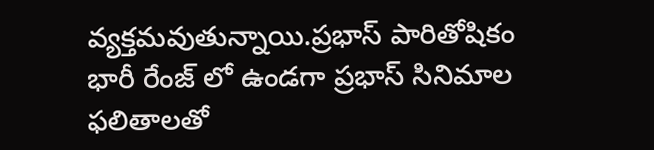వ్యక్తమవుతున్నాయి.ప్రభాస్ పారితోషికం భారీ రేంజ్ లో ఉండగా ప్రభాస్ సినిమాల ఫలితాలతో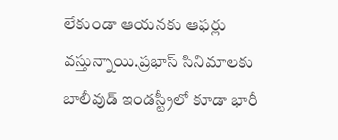లేకుండా ఆయనకు ఆఫర్లు వస్తున్నాయి.ప్రభాస్ సినిమాలకు బాలీవుడ్ ఇండస్ట్రీలో కూడా భారీ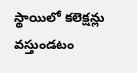స్థాయిలో కలెక్షన్లు వస్తుండటం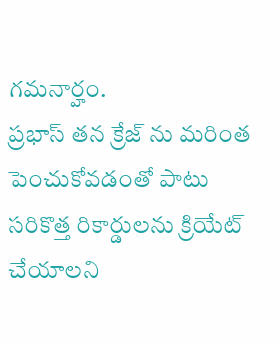గమనార్హం.
ప్రభాస్ తన క్రేజ్ ను మరింత పెంచుకోవడంతో పాటు సరికొత్త రికార్డులను క్రియేట్ చేయాలని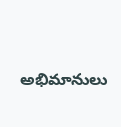అభిమానులు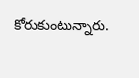కోరుకుంటున్నారు.